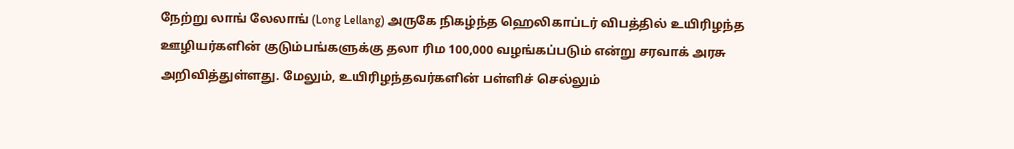நேற்று லாங் லேலாங் (Long Lellang) அருகே நிகழ்ந்த ஹெலிகாப்டர் விபத்தில் உயிரிழந்த ஊழியர்களின் குடும்பங்களுக்கு தலா ரிம 100,000 வழங்கப்படும் என்று சரவாக் அரசு அறிவித்துள்ளது. மேலும், உயிரிழந்தவர்களின் பள்ளிச் செல்லும்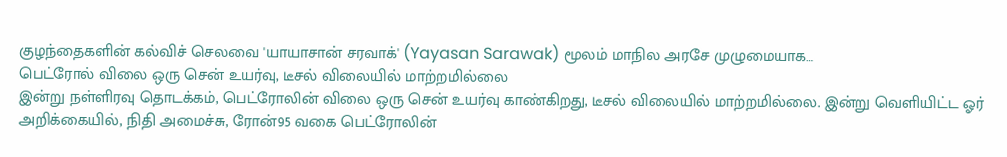குழந்தைகளின் கல்விச் செலவை 'யாயாசான் சரவாக்' (Yayasan Sarawak) மூலம் மாநில அரசே முழுமையாக…
பெட்ரோல் விலை ஒரு சென் உயர்வு, டீசல் விலையில் மாற்றமில்லை
இன்று நள்ளிரவு தொடக்கம், பெட்ரோலின் விலை ஒரு சென் உயர்வு காண்கிறது, டீசல் விலையில் மாற்றமில்லை. இன்று வெளியிட்ட ஓர் அறிக்கையில், நிதி அமைச்சு, ரோன்95 வகை பெட்ரோலின்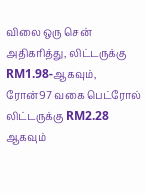விலை ஒரு சென் அதிகரித்து, லிட்டருக்கு RM1.98-ஆகவும், ரோன்97 வகை பெட்ரோல் லிட்டருக்கு RM2.28 ஆகவும்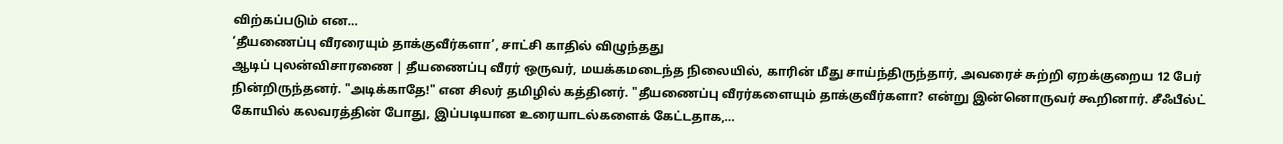விற்கப்படும் என…
‘தீயணைப்பு வீரரையும் தாக்குவீர்களா’, சாட்சி காதில் விழுந்தது
ஆடிப் புலன்விசாரணை | தீயணைப்பு வீரர் ஒருவர், மயக்கமடைந்த நிலையில், காரின் மீது சாய்ந்திருந்தார், அவரைச் சுற்றி ஏறக்குறைய 12 பேர் நின்றிருந்தனர். "அடிக்காதே!" என சிலர் தமிழில் கத்தினர். "தீயணைப்பு வீரர்களையும் தாக்குவீர்களா? என்று இன்னொருவர் கூறினார். சீஃபீல்ட் கோயில் கலவரத்தின் போது, இப்படியான உரையாடல்களைக் கேட்டதாக,…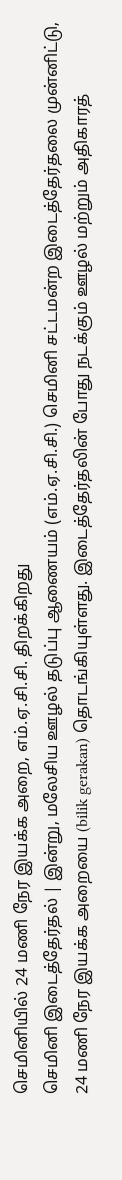செமினியில் 24 மணி நேர இயக்க அறை, எம்.ஏ.சி.சி. திறக்கிறது
செமினி இடைத்தேர்தல் | இன்று, மலேசிய ஊழல் தடுப்பு ஆணையம் (எம்.ஏ.சி.சி.) செமினி சட்டமன்ற இடைத்தேர்தலை முன்னிட்டு, 24 மணி நேர இயக்க அறையை (bilik gerakan) தொடங்கியுள்ளது. இடைத்தேர்தலின் போது நடக்கும் ஊழல் மற்றும் அதிகாரத்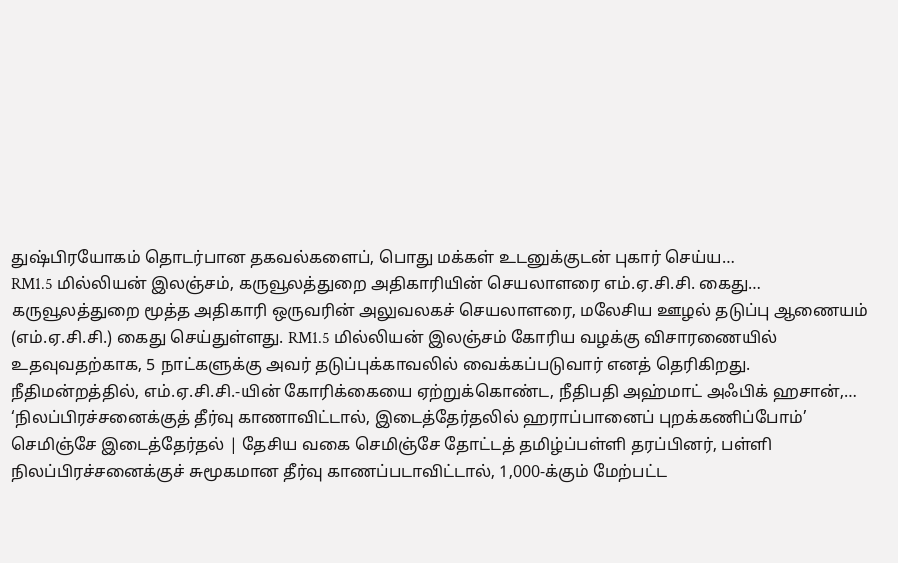துஷ்பிரயோகம் தொடர்பான தகவல்களைப், பொது மக்கள் உடனுக்குடன் புகார் செய்ய…
RM1.5 மில்லியன் இலஞ்சம், கருவூலத்துறை அதிகாரியின் செயலாளரை எம்.ஏ.சி.சி. கைது…
கருவூலத்துறை மூத்த அதிகாரி ஒருவரின் அலுவலகச் செயலாளரை, மலேசிய ஊழல் தடுப்பு ஆணையம் (எம்.ஏ.சி.சி.) கைது செய்துள்ளது. RM1.5 மில்லியன் இலஞ்சம் கோரிய வழக்கு விசாரணையில் உதவுவதற்காக, 5 நாட்களுக்கு அவர் தடுப்புக்காவலில் வைக்கப்படுவார் எனத் தெரிகிறது. நீதிமன்றத்தில், எம்.ஏ.சி.சி.-யின் கோரிக்கையை ஏற்றுக்கொண்ட, நீதிபதி அஹ்மாட் அஃபிக் ஹசான்,…
‘நிலப்பிரச்சனைக்குத் தீர்வு காணாவிட்டால், இடைத்தேர்தலில் ஹராப்பானைப் புறக்கணிப்போம்’
செமிஞ்சே இடைத்தேர்தல் | தேசிய வகை செமிஞ்சே தோட்டத் தமிழ்ப்பள்ளி தரப்பினர், பள்ளி நிலப்பிரச்சனைக்குச் சுமூகமான தீர்வு காணப்படாவிட்டால், 1,000-க்கும் மேற்பட்ட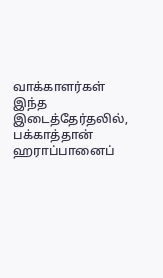வாக்காளர்கள் இந்த இடைத்தேர்தலில், பக்காத்தான் ஹராப்பானைப்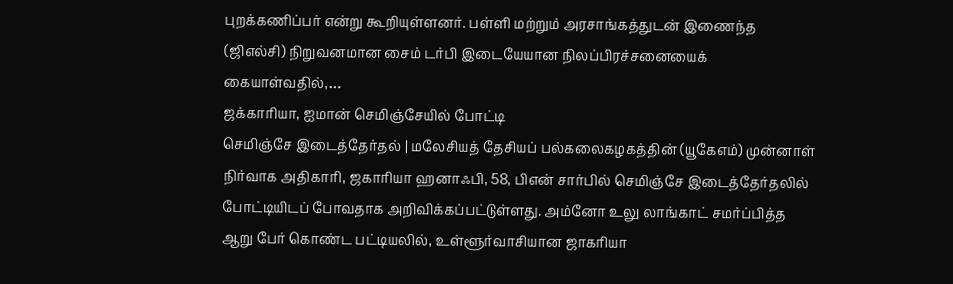புறக்கணிப்பர் என்று கூறியுள்ளனர். பள்ளி மற்றும் அரசாங்கத்துடன் இணைந்த (ஜிஎல்சி) நிறுவனமான சைம் டர்பி இடையேயான நிலப்பிரச்சனையைக் கையாள்வதில்,…
ஜக்காரியா, ஐமான் செமிஞ்சேயில் போட்டி
செமிஞ்சே இடைத்தேர்தல் | மலேசியத் தேசியப் பல்கலைகழகத்தின் (யூகேஎம்) முன்னாள் நிர்வாக அதிகாரி, ஜகாரியா ஹனாஃபி, 58, பிஎன் சார்பில் செமிஞ்சே இடைத்தேர்தலில் போட்டியிடப் போவதாக அறிவிக்கப்பட்டுள்ளது. அம்னோ உலு லாங்காட் சமர்ப்பித்த ஆறு பேர் கொண்ட பட்டியலில், உள்ளூர்வாசியான ஜாகரியா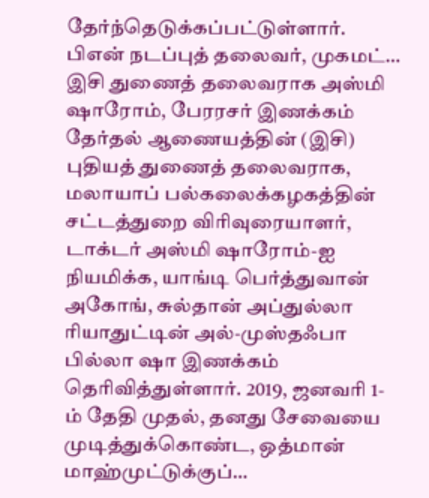தேர்ந்தெடுக்கப்பட்டுள்ளார். பிஎன் நடப்புத் தலைவர், முகமட்…
இசி துணைத் தலைவராக அஸ்மி ஷாரோம், பேரரசர் இணக்கம்
தேர்தல் ஆணையத்தின் (இசி) புதியத் துணைத் தலைவராக, மலாயாப் பல்கலைக்கழகத்தின் சட்டத்துறை விரிவுரையாளர், டாக்டர் அஸ்மி ஷாரோம்-ஐ நியமிக்க, யாங்டி பெர்த்துவான் அகோங், சுல்தான் அப்துல்லா ரியாதுட்டின் அல்-முஸ்தஃபா பில்லா ஷா இணக்கம் தெரிவித்துள்ளார். 2019, ஜனவரி 1-ம் தேதி முதல், தனது சேவையை முடித்துக்கொண்ட, ஒத்மான் மாஹ்முட்டுக்குப்…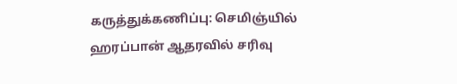கருத்துக்கணிப்பு: செமிஞ்யில் ஹரப்பான் ஆதரவில் சரிவு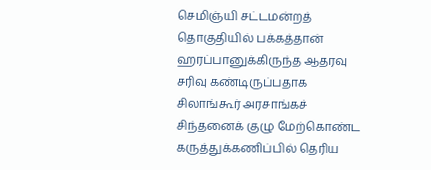செமிஞ்யி சட்டமன்றத் தொகுதியில் பக்கத்தான் ஹரப்பானுக்கிருந்த ஆதரவு சரிவு கண்டிருப்பதாக சிலாங்கூர் அரசாங்கச் சிந்தனைக் குழு மேற்கொண்ட கருத்துக்கணிப்பில் தெரிய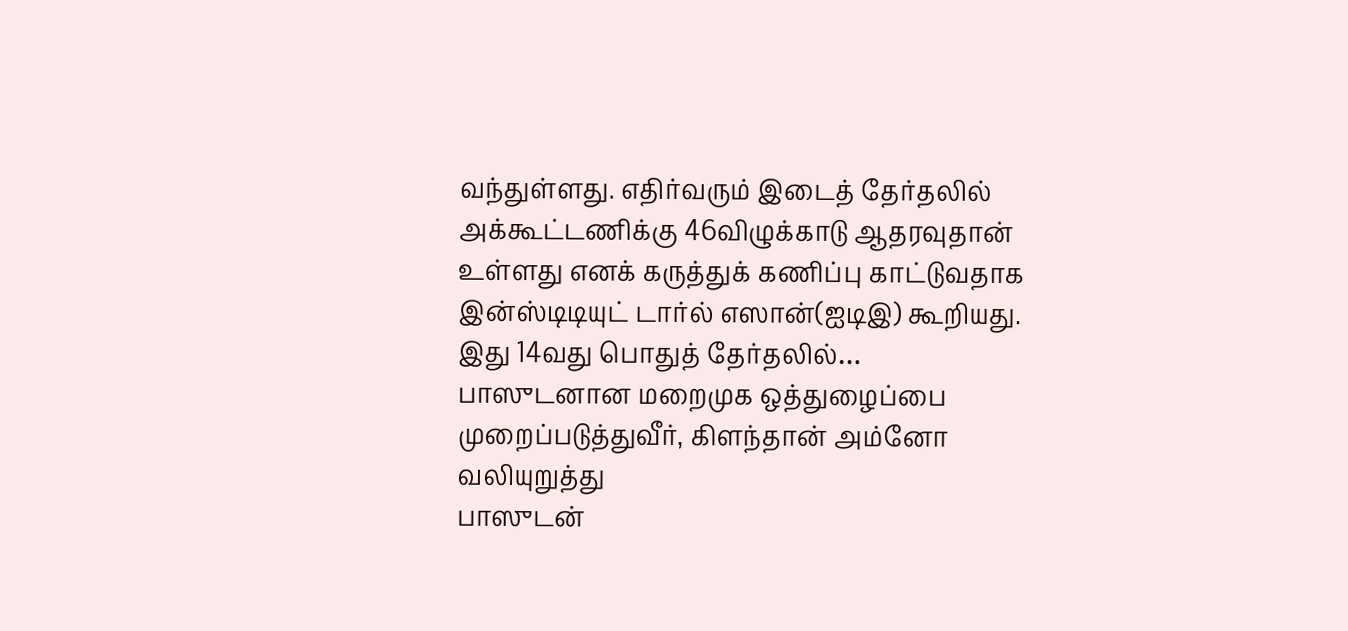வந்துள்ளது. எதிர்வரும் இடைத் தேர்தலில் அக்கூட்டணிக்கு 46விழுக்காடு ஆதரவுதான் உள்ளது எனக் கருத்துக் கணிப்பு காட்டுவதாக இன்ஸ்டிடியுட் டார்ல் எஸான்(ஐடிஇ) கூறியது. இது 14வது பொதுத் தேர்தலில்…
பாஸுடனான மறைமுக ஒத்துழைப்பை முறைப்படுத்துவீர், கிளந்தான் அம்னோ வலியுறுத்து
பாஸுடன்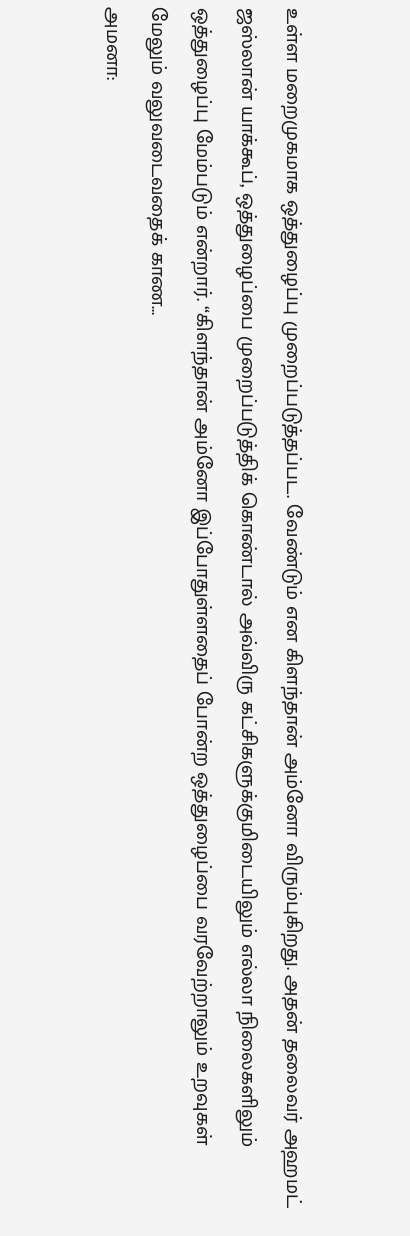உள்ள மறைமுகமாக ஒத்துழைப்பு முறைப்படுத்தப்பட. வேண்டும் என கிளந்தான் அம்னோ விரும்புகிறது. அதன் தலைவர் அஹமட் ஜஸ்லான் யாக்கூப், ஒத்துழைப்பை முறைப்படுத்திக் கொண்டால் அவ்விரு கட்சிகளுக்குமிடையிலும் எல்லா நிலைகளிலும் ஒத்துழைப்பு மேம்படும் என்றார். “கிளந்தான் அம்னோ இப்போதுள்ளதைப் போன்ற ஒத்துழைப்பை வரவேற்றாலும் உறவுகள் மேலும் வலுவடைவதைக் காண…
அமனா: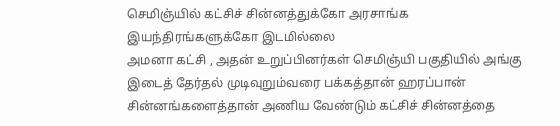செமிஞ்யில் கட்சிச் சின்னத்துக்கோ அரசாங்க இயந்திரங்களுக்கோ இடமில்லை
அமனா கட்சி , அதன் உறுப்பினர்கள் செமிஞ்யி பகுதியில் அங்கு இடைத் தேர்தல் முடிவுறும்வரை பக்கத்தான் ஹரப்பான் சின்னங்களைத்தான் அணிய வேண்டும் கட்சிச் சின்னத்தை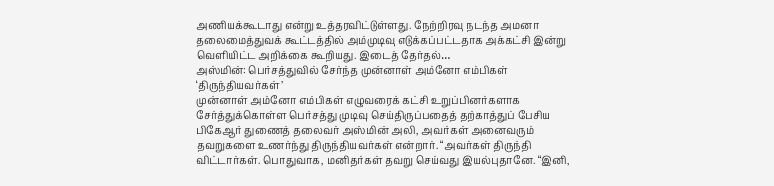அணியக்கூடாது என்று உத்தரவிட்டுள்ளது. நேற்றிரவு நடந்த அமனா தலைமைத்துவக் கூட்டத்தில் அம்முடிவு எடுக்கப்பட்டதாக அக்கட்சி இன்று வெளியிட்ட அறிக்கை கூறியது. இடைத் தேர்தல்…
அஸ்மின்: பெர்சத்துவில் சேர்ந்த முன்னாள் அம்னோ எம்பிகள் ‘திருந்தியவர்கள்’
முன்னாள் அம்னோ எம்பிகள் எழுவரைக் கட்சி உறுப்பினர்களாக சேர்த்துக்கொள்ள பெர்சத்து முடிவு செய்திருப்பதைத் தற்காத்துப் பேசிய பிகேஆர் துணைத் தலைவர் அஸ்மின் அலி, அவர்கள் அனைவரும் தவறுகளை உணர்ந்து திருந்தியவர்கள் என்றார். “அவர்கள் திருந்தி விட்டார்கள். பொதுவாக, மனிதர்கள் தவறு செய்வது இயல்புதானே. “இனி,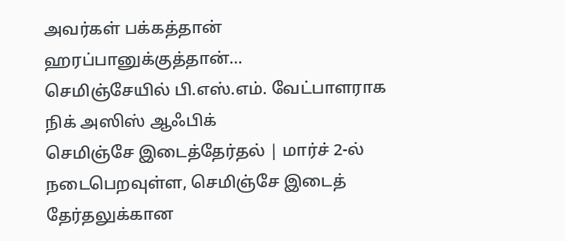அவர்கள் பக்கத்தான் ஹரப்பானுக்குத்தான்…
செமிஞ்சேயில் பி.எஸ்.எம். வேட்பாளராக நிக் அஸிஸ் ஆஃபிக்
செமிஞ்சே இடைத்தேர்தல் | மார்ச் 2-ல் நடைபெறவுள்ள, செமிஞ்சே இடைத் தேர்தலுக்கான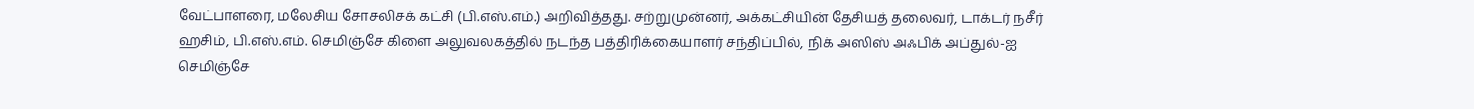வேட்பாளரை, மலேசிய சோசலிசக் கட்சி (பி.எஸ்.எம்.) அறிவித்தது. சற்றுமுன்னர், அக்கட்சியின் தேசியத் தலைவர், டாக்டர் நசீர் ஹசிம், பி.எஸ்.எம். செமிஞ்சே கிளை அலுவலகத்தில் நடந்த பத்திரிக்கையாளர் சந்திப்பில், நிக் அஸிஸ் அஃபிக் அப்துல்-ஐ செமிஞ்சே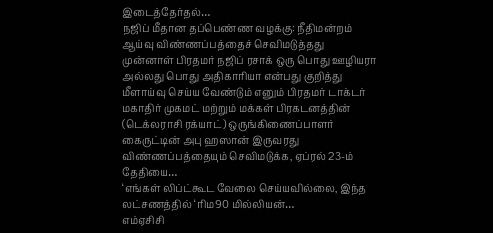இடைத்தேர்தல்…
நஜிப் மீதான தப்பெண்ண வழக்கு: நீதிமன்றம் ஆய்வு விண்ணப்பத்தைச் செவிமடுத்தது
முன்னாள் பிரதமர் நஜிப் ரசாக் ஒரு பொது ஊழியரா அல்லது பொது அதிகாரியா என்பது குறித்து மீளாய்வு செய்ய வேண்டும் எனும் பிரதமர் டாக்டர் மகாதிர் முகமட் மற்றும் மக்கள் பிரகடனத்தின் (டெக்லராசி ரக்யாட்) ஒருங்கிணைப்பாளர் கைருட்டின் அபு ஹஸான் இருவரது விண்ணப்பத்தையும் செவிமடுக்க, ஏப்ரல் 23-ம் தேதியை…
‘எங்கள் லிப்ட்கூட வேலை செய்யவில்லை, இந்த லட்சணத்தில் ‘ரிம90 மில்லியன்…
எம்ஏசிசி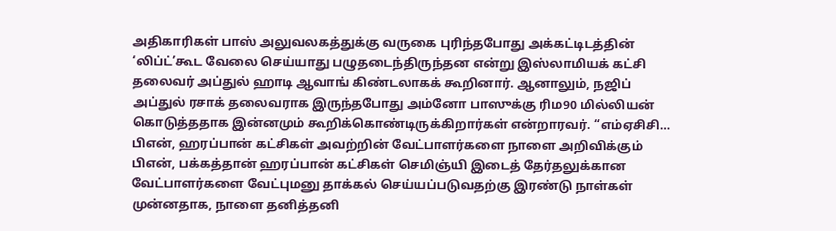அதிகாரிகள் பாஸ் அலுவலகத்துக்கு வருகை புரிந்தபோது அக்கட்டிடத்தின் ‘லிப்ட்’கூட வேலை செய்யாது பழுதடைந்திருந்தன என்று இஸ்லாமியக் கட்சி தலைவர் அப்துல் ஹாடி ஆவாங் கிண்டலாகக் கூறினார். ஆனாலும், நஜிப் அப்துல் ரசாக் தலைவராக இருந்தபோது அம்னோ பாஸுக்கு ரிம90 மில்லியன் கொடுத்ததாக இன்னமும் கூறிக்கொண்டிருக்கிறார்கள் என்றாரவர். “எம்ஏசிசி…
பிஎன், ஹரப்பான் கட்சிகள் அவற்றின் வேட்பாளர்களை நாளை அறிவிக்கும்
பிஎன், பக்கத்தான் ஹரப்பான் கட்சிகள் செமிஞ்யி இடைத் தேர்தலுக்கான வேட்பாளர்களை வேட்புமனு தாக்கல் செய்யப்படுவதற்கு இரண்டு நாள்கள் முன்னதாக, நாளை தனித்தனி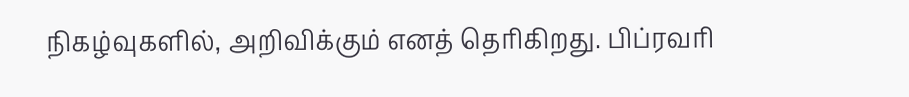நிகழ்வுகளில், அறிவிக்கும் எனத் தெரிகிறது. பிப்ரவரி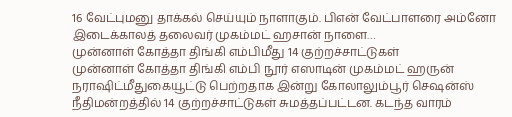16 வேட்புமனு தாக்கல் செய்யும் நாளாகும். பிஎன் வேட்பாளரை அம்னோ இடைக்காலத் தலைவர் முகம்மட் ஹசான் நாளை…
முன்னாள் கோத்தா திங்கி எம்பிமீது 14 குற்றச்சாட்டுகள்
முன்னாள் கோத்தா திங்கி எம்பி நூர் எஸாடின் முகம்மட் ஹருன் நராஷிட்மீதுகையூட்டு பெற்றதாக இன்று கோலாலும்பூர் செஷன்ஸ் நீதிமன்றத்தில் 14 குற்றச்சாட்டுகள் சுமத்தப்பட்டன. கடந்த வாரம்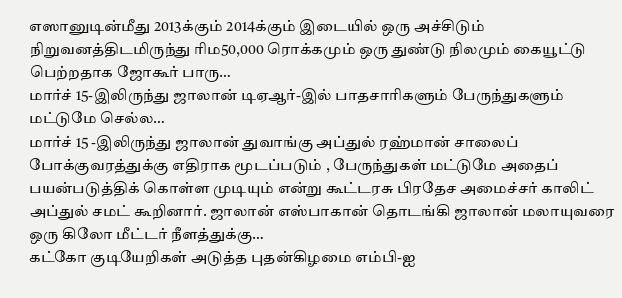எஸானுடின்மீது 2013க்கும் 2014க்கும் இடையில் ஒரு அச்சிடும் நிறுவனத்திடமிருந்து ரிம50,000 ரொக்கமும் ஒரு துண்டு நிலமும் கையூட்டு பெற்றதாக ஜோகூர் பாரு…
மார்ச் 15-இலிருந்து ஜாலான் டிஏஆர்-இல் பாதசாரிகளும் பேருந்துகளும் மட்டுமே செல்ல…
மார்ச் 15 -இலிருந்து ஜாலான் துவாங்கு அப்துல் ரஹ்மான் சாலைப் போக்குவரத்துக்கு எதிராக மூடப்படும் , பேருந்துகள் மட்டுமே அதைப் பயன்படுத்திக் கொள்ள முடியும் என்று கூட்டரசு பிரதேச அமைச்சர் காலிட் அப்துல் சமட் கூறினார். ஜாலான் எஸ்பாகான் தொடங்கி ஜாலான் மலாயுவரை ஒரு கிலோ மீட்டர் நீளத்துக்கு…
கட்கோ குடியேறிகள் அடுத்த புதன்கிழமை எம்பி-ஐ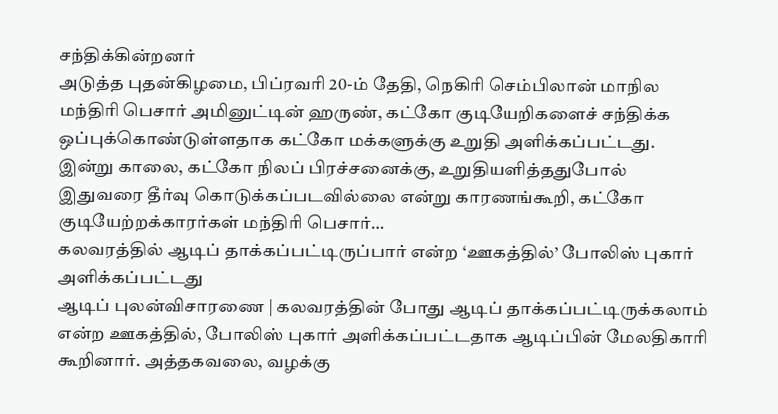சந்திக்கின்றனர்
அடுத்த புதன்கிழமை, பிப்ரவரி 20-ம் தேதி, நெகிரி செம்பிலான் மாநில மந்திரி பெசார் அமினுட்டின் ஹருண், கட்கோ குடியேறிகளைச் சந்திக்க ஒப்புக்கொண்டுள்ளதாக கட்கோ மக்களுக்கு உறுதி அளிக்கப்பட்டது. இன்று காலை, கட்கோ நிலப் பிரச்சனைக்கு, உறுதியளித்ததுபோல் இதுவரை தீர்வு கொடுக்கப்படவில்லை என்று காரணங்கூறி, கட்கோ குடியேற்றக்காரர்கள் மந்திரி பெசார்…
கலவரத்தில் ஆடிப் தாக்கப்பட்டிருப்பார் என்ற ‘ஊகத்தில்’ போலிஸ் புகார் அளிக்கப்பட்டது
ஆடிப் புலன்விசாரணை | கலவரத்தின் போது ஆடிப் தாக்கப்பட்டிருக்கலாம் என்ற ஊகத்தில், போலிஸ் புகார் அளிக்கப்பட்டதாக ஆடிப்பின் மேலதிகாரி கூறினார். அத்தகவலை, வழக்கு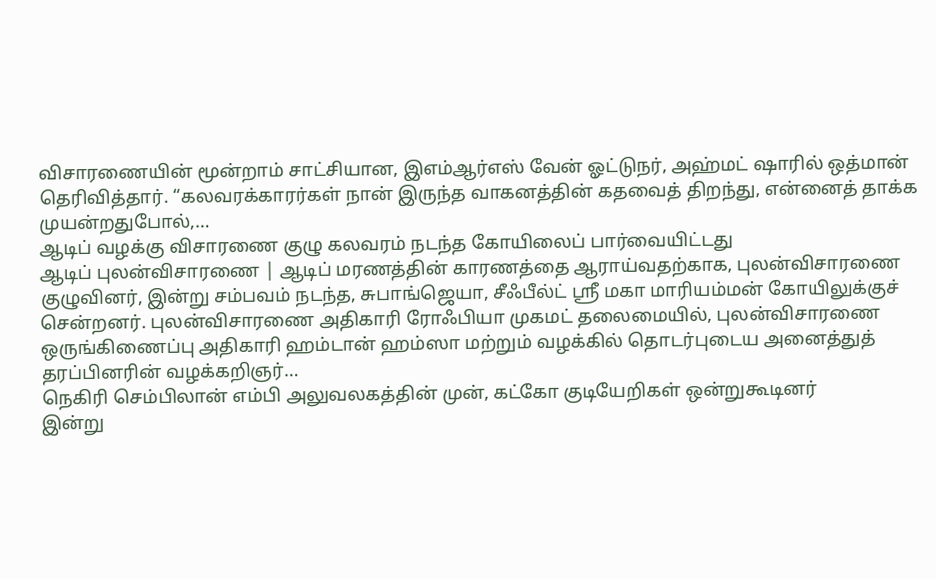விசாரணையின் மூன்றாம் சாட்சியான, இஎம்ஆர்எஸ் வேன் ஓட்டுநர், அஹ்மட் ஷாரில் ஒத்மான் தெரிவித்தார். “கலவரக்காரர்கள் நான் இருந்த வாகனத்தின் கதவைத் திறந்து, என்னைத் தாக்க முயன்றதுபோல்,…
ஆடிப் வழக்கு விசாரணை குழு கலவரம் நடந்த கோயிலைப் பார்வையிட்டது
ஆடிப் புலன்விசாரணை | ஆடிப் மரணத்தின் காரணத்தை ஆராய்வதற்காக, புலன்விசாரணை குழுவினர், இன்று சம்பவம் நடந்த, சுபாங்ஜெயா, சீஃபீல்ட் ஶ்ரீ மகா மாரியம்மன் கோயிலுக்குச் சென்றனர். புலன்விசாரணை அதிகாரி ரோஃபியா முகமட் தலைமையில், புலன்விசாரணை ஒருங்கிணைப்பு அதிகாரி ஹம்டான் ஹம்ஸா மற்றும் வழக்கில் தொடர்புடைய அனைத்துத் தரப்பினரின் வழக்கறிஞர்…
நெகிரி செம்பிலான் எம்பி அலுவலகத்தின் முன், கட்கோ குடியேறிகள் ஒன்றுகூடினர்
இன்று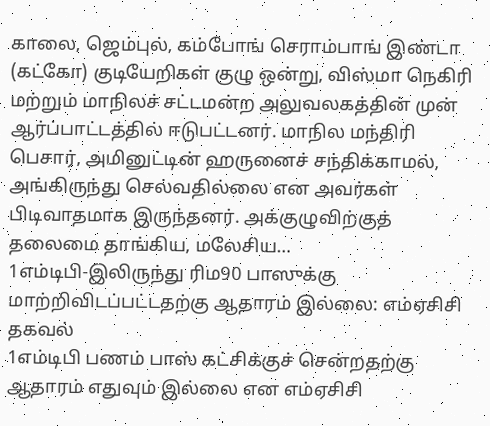காலை, ஜெம்புல், கம்போங் செராம்பாங் இண்டா (கட்கோ) குடியேறிகள் குழு ஒன்று, விஸ்மா நெகிரி மற்றும் மாநிலச் சட்டமன்ற அலுவலகத்தின் முன் ஆர்ப்பாட்டத்தில் ஈடுபட்டனர். மாநில மந்திரி பெசார், அமினுட்டின் ஹருனைச் சந்திக்காமல், அங்கிருந்து செல்வதில்லை என அவர்கள் பிடிவாதமாக இருந்தனர். அக்குழுவிற்குத் தலைமை தாங்கிய, மலேசிய…
1எம்டிபி-இலிருந்து ரிம90 பாஸுக்கு மாற்றிவிடப்பட்டதற்கு ஆதாரம் இல்லை: எம்ஏசிசி தகவல்
1எம்டிபி பணம் பாஸ் கட்சிக்குச் சென்றதற்கு ஆதாரம் எதுவும் இல்லை என எம்ஏசிசி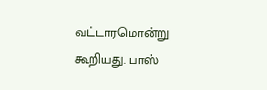வட்டாரமொன்று கூறியது. பாஸ்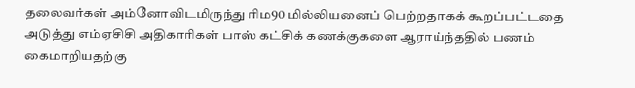தலைவர்கள் அம்னோவிடமிருந்து ரிம90 மில்லியனைப் பெற்றதாகக் கூறப்பட்டதை அடுத்து எம்ஏசிசி அதிகாரிகள் பாஸ் கட்சிக் கணக்குகளை ஆராய்ந்ததில் பணம் கைமாறியதற்கு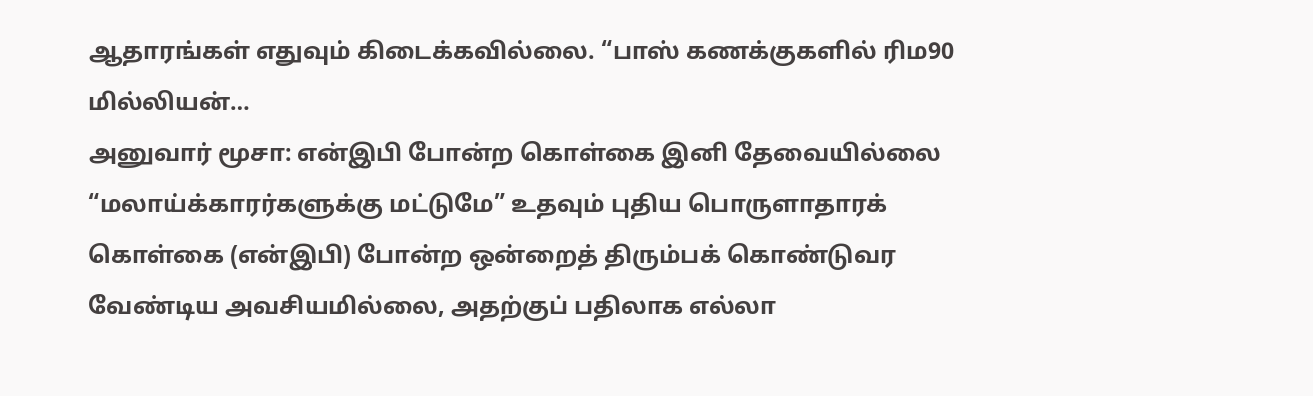ஆதாரங்கள் எதுவும் கிடைக்கவில்லை. “பாஸ் கணக்குகளில் ரிம90 மில்லியன்…
அனுவார் மூசா: என்இபி போன்ற கொள்கை இனி தேவையில்லை
“மலாய்க்காரர்களுக்கு மட்டுமே” உதவும் புதிய பொருளாதாரக் கொள்கை (என்இபி) போன்ற ஒன்றைத் திரும்பக் கொண்டுவர வேண்டிய அவசியமில்லை, அதற்குப் பதிலாக எல்லா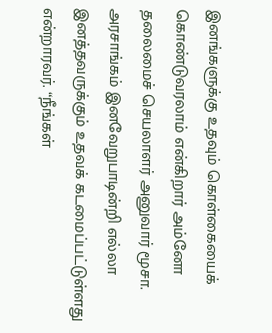இனங்களுக்கு உதவும் கொள்கையைக் கொண்டுவரலாம் என்கிறார் அம்னோ தலைமைச் செயலாளர் அனுவார் மூசா. அரசாங்கம் இனவேறுபாடின்றி எல்லா இனத்தவருக்கும் உதவக் கடமைப்பட்டுள்ளது என்றாரவர். “நீங்கள்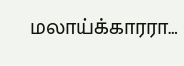மலாய்க்காரரா…